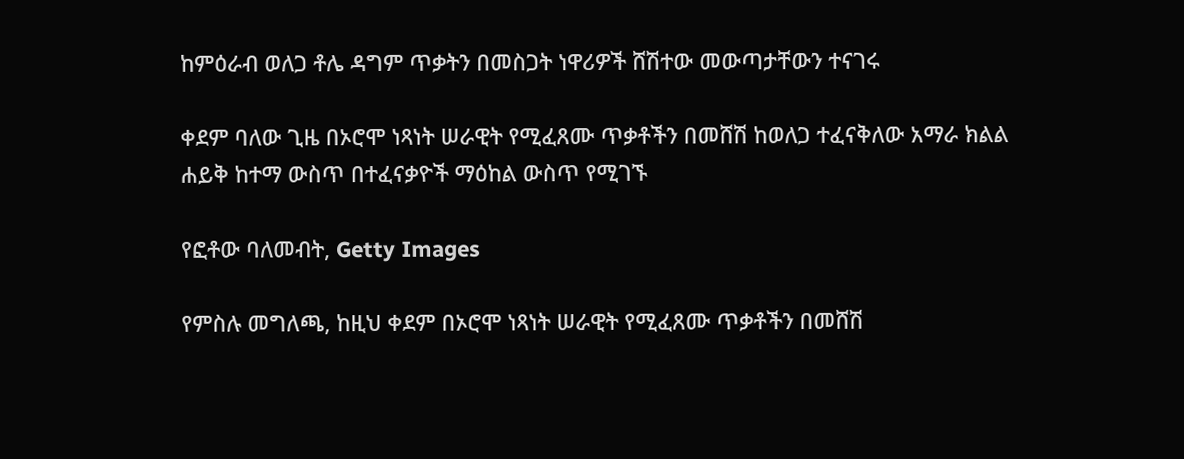ከምዕራብ ወለጋ ቶሌ ዳግም ጥቃትን በመስጋት ነዋሪዎች ሸሽተው መውጣታቸውን ተናገሩ

ቀደም ባለው ጊዜ በኦሮሞ ነጻነት ሠራዊት የሚፈጸሙ ጥቃቶችን በመሸሽ ከወለጋ ተፈናቅለው አማራ ክልል ሐይቅ ከተማ ውስጥ በተፈናቃዮች ማዕከል ውስጥ የሚገኙ

የፎቶው ባለመብት, Getty Images

የምስሉ መግለጫ, ከዚህ ቀደም በኦሮሞ ነጻነት ሠራዊት የሚፈጸሙ ጥቃቶችን በመሸሽ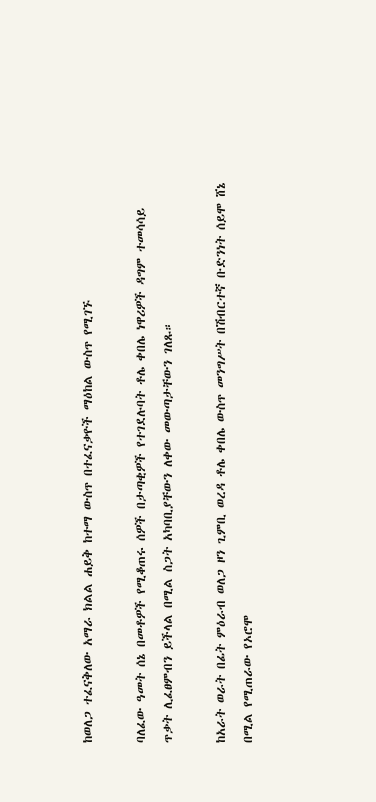ከወለጋ ተፈናቅለው አማራ ክልል ሐይቅ ከተማ ውስጥ በተፈናቃዮች ማዕከል ውስጥ የሚገኙ

ባለፈው ዓመት ሰኔ በመቶዎች የሚቆጠሩ ሰዎች በታጣቂዎች የተገደሉባት ቶሌ ቀበሌ ነዋሪዎች ዳግም ተመሳሳይ ጥቃት ሊፈፀምብን ይችላል በሚል ስጋት አካባቢያቸውን ለቀው መውጣታቸውን ገለጹ።

ከአራት ወራት በፊት ምዕራብ ወለጋ ዞን ጊምቢ ወረዳ ቶሌ ቀበሌ ውስጥ መንግሥት በሽብርተኛ ቡድንነት ሰይሞ ሸኔ በሚል የሚጠራው የኦሮሞ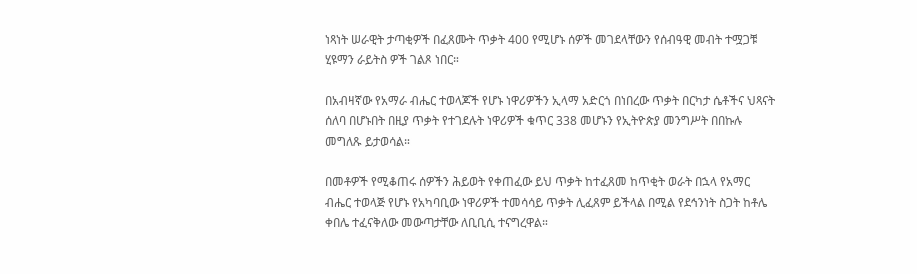ነጻነት ሠራዊት ታጣቂዎች በፈጸሙት ጥቃት 400 የሚሆኑ ሰዎች መገደላቸውን የሰብዓዊ መብት ተሟጋቹ ሂዩማን ራይትስ ዎች ገልጾ ነበር።

በአብዛኛው የአማራ ብሔር ተወላጆች የሆኑ ነዋሪዎችን ኢላማ አድርጎ በነበረው ጥቃት በርካታ ሴቶችና ህጻናት ሰለባ በሆኑበት በዚያ ጥቃት የተገደሉት ነዋሪዎች ቁጥር 338 መሆኑን የኢትዮጵያ መንግሥት በበኩሉ መግለጹ ይታወሳል።

በመቶዎች የሚቆጠሩ ሰዎችን ሕይወት የቀጠፈው ይህ ጥቃት ከተፈጸመ ከጥቂት ወራት በኋላ የአማር ብሔር ተወላጅ የሆኑ የአካባቢው ነዋሪዎች ተመሳሳይ ጥቃት ሊፈጸም ይችላል በሚል የደኅንነት ስጋት ከቶሌ ቀበሌ ተፈናቅለው መውጣታቸው ለቢቢሲ ተናግረዋል።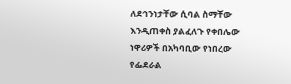ለደኅንነታቸው ሲባል ስማቸው እንዲጠቀስ ያልፈለጉ የቀበሌው ነዋሪዎች በአካባቢው የነበረው የፌደራል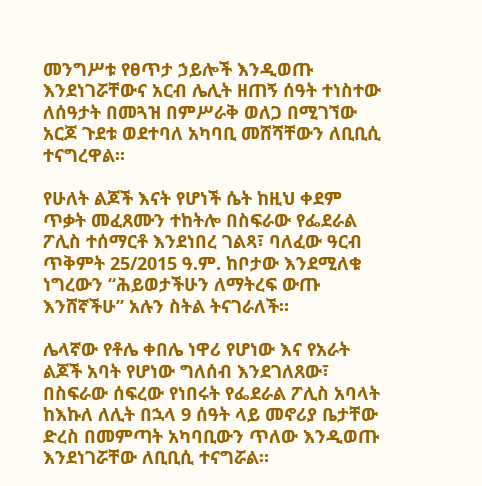መንግሥቱ የፀጥታ ኃይሎች እንዲወጡ እንደነገሯቸውና አርብ ሌሊት ዘጠኝ ሰዓት ተነስተው ለሰዓታት በመጓዝ በምሥራቅ ወለጋ በሚገኘው አርጆ ጉደቱ ወደተባለ አካባቢ መሸሻቸውን ለቢቢሲ ተናግረዋል።

የሁለት ልጆች እናት የሆነች ሴት ከዚህ ቀደም ጥቃት መፈጸሙን ተከትሎ በስፍራው የፌደራል ፖሊስ ተሰማርቶ እንደነበረ ገልጻ፣ ባለፈው ዓርብ ጥቅምት 25/2015 ዓ.ም. ከቦታው እንደሚለቁ ነግረውን “ሕይወታችሁን ለማትረፍ ውጡ እንሸኛችሁ” አሉን ስትል ትናገራለች።

ሌላኛው የቶሌ ቀበሌ ነዋሪ የሆነው እና የአራት ልጆች አባት የሆነው ግለሰብ እንደገለጸው፣ በስፍራው ሰፍረው የነበሩት የፌደራል ፖሊስ አባላት ከእኩለ ለሊት በኋላ 9 ሰዓት ላይ መኖሪያ ቤታቸው ድረስ በመምጣት አካባቢውን ጥለው እንዲወጡ እንደነገሯቸው ለቢቢሲ ተናግሯል።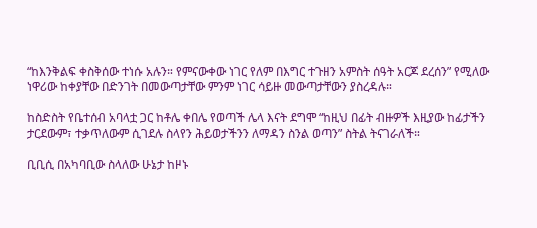“ከእንቅልፍ ቀስቅሰው ተነሱ አሉን። የምናውቀው ነገር የለም በእግር ተጉዘን አምስት ሰዓት አርጆ ደረሰን” የሚለው ነዋሪው ከቀያቸው በድንገት በመውጣታቸው ምንም ነገር ሳይዙ መውጣታቸውን ያስረዳሉ።

ከስድስት የቤተሰብ አባላቷ ጋር ከቶሌ ቀበሌ የወጣች ሌላ እናት ደግሞ “ከዚህ በፊት ብዙዎች እዚያው ከፊታችን ታርደውም፣ ተቃጥለውም ሲገደሉ ስላየን ሕይወታችንን ለማዳን ስንል ወጣን” ስትል ትናገራለች።

ቢቢሲ በአካባቢው ስላለው ሁኔታ ከዞኑ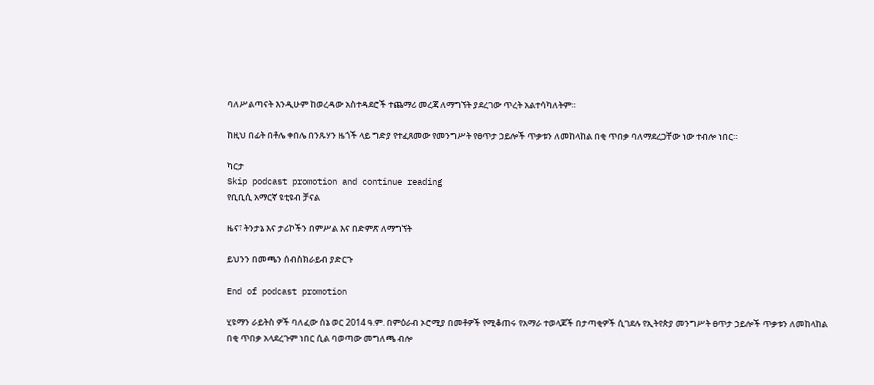ባለሥልጣናት እንዲሁም ከወረዳው አስተዳደሮች ተጨማሪ መረጃ ለማግኘት ያደረገው ጥረት አልተሳካለትም።

ከዚህ በፊት በቶሌ ቀበሌ በንጹሃን ዜጎች ላይ ግድያ የተፈጸመው የመንግሥት የፀጥታ ኃይሎች ጥቃቱን ለመከላከል በቂ ጥበቃ ባለማደረጋቸው ነው ተብሎ ነበር።

ካርታ
Skip podcast promotion and continue reading
የቢቢሲ አማርኛ ዩቲዩብ ቻናል

ዜና፣ ትንታኔ እና ታሪኮችን በምሥል እና በድምጽ ለማግኘት

ይህንን በመጫን ሰብስክራይብ ያድርጉ

End of podcast promotion

ሂዩማን ራይትስ ዎች ባለፈው ሰኔ ወር 2014 ዓ.ም. በምዕራብ ኦሮሚያ በመቶዎች የሚቆጠሩ የአማራ ተወላጆች በታጣቂዎች ሲገደሉ የኢትየጵያ መንግሥት ፀጥታ ኃይሎች ጥቃቱን ለመከላከል በቂ ጥበቃ አላደረጉም ነበር ሲል ባወጣው መግለጫ ብሎ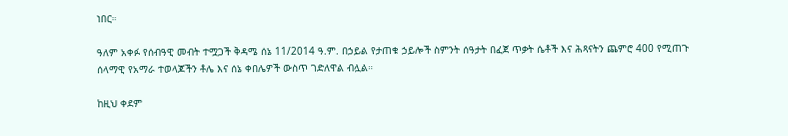ነበር።

ዓለም አቀፉ የሰብዓዊ መብት ተሟጋች ቅዳሜ ሰኔ 11/2014 ዓ.ም. በኃይል የታጠቁ ኃይሎች ስምንት ሰዓታት በፈጀ ጥቃት ሴቶች እና ሕጻናትን ጨምሮ 400 የሚጠጉ ሰላማዊ የአማራ ተወላጆችን ቶሌ እና ሰኔ ቀበሌዎች ውስጥ ገድለዋል ብሏል።

ከዚህ ቀደም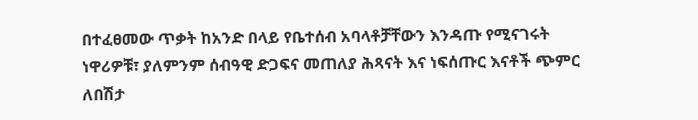በተፈፀመው ጥቃት ከአንድ በላይ የቤተሰብ አባላቶቻቸውን እንዳጡ የሚናገሩት ነዋሪዎቹ፣ ያለምንም ሰብዓዊ ድጋፍና መጠለያ ሕጻናት እና ነፍሰጡር እናቶች ጭምር ለበሽታ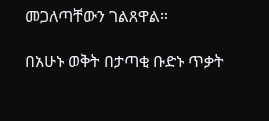መጋለጣቸውን ገልጸዋል።

በአሁኑ ወቅት በታጣቂ ቡድኑ ጥቃት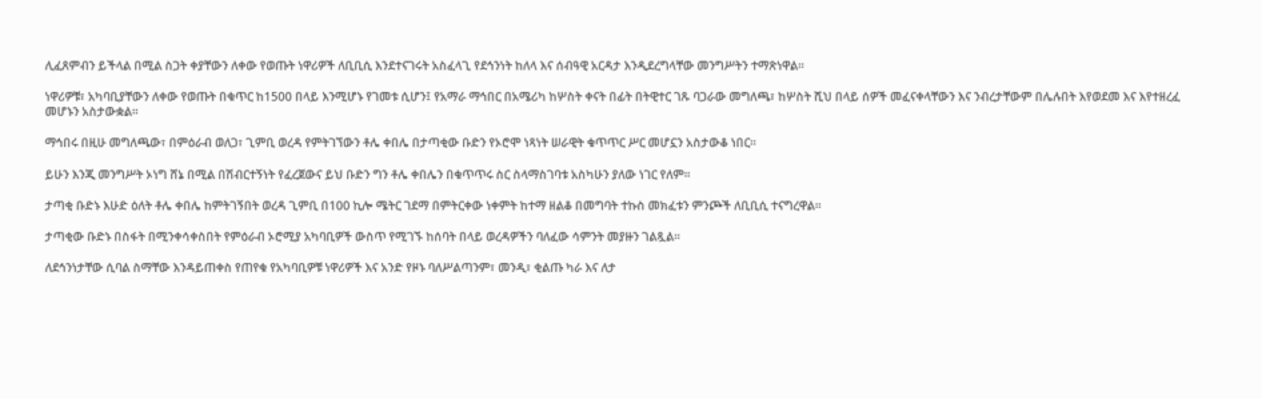ሊፈጸምብን ይችላል በሚል ስጋት ቀያቸውን ለቀው የወጡት ነዋሪዎች ለቢቢሲ እንደተናገሩት አስፈላጊ የደኅንነት ከለላ እና ሰብዓዊ አርዳታ እንዲደረግላቸው መንግሥትን ተማጽነዋል።

ነዋሪዎቹ፣ አካባቢያቸውን ለቀው የወጡት በቁጥር ከ1500 በላይ እንሚሆኑ የገመቱ ሲሆን፤ የአማራ ማኅበር በአሜሪካ ከሦስት ቀናት በፊት በትዊተር ገጹ ባጋራው መግለጫ፣ ከሦስት ሺህ በላይ ሰዎች መፈናቀላቸውን እና ንብረታቸውም በሌሉበት እየወደመ እና እየተዘረፈ መሆኑን አስታውቋል።

ማኅበሩ በዚሁ መግለጫው፣ በምዕራብ ወለጋ፣ ጊምቢ ወረዳ የምትገኘውን ቶሌ ቀበሌ በታጣቂው ቡድን የኦሮሞ ነጻነት ሠራዊት ቁጥጥር ሥር መሆኗን አስታውቆ ነበር።

ይሁን እንጂ መንግሥት ኦነግ ሸኔ በሚል በሽብርተኝነት የፈረጀውና ይህ ቡድን ግን ቶሌ ቀበሌን በቁጥጥሩ ስር ስላማስገባቱ አስካሁን ያለው ነገር የለም።

ታጣቂ ቡድኑ እሁድ ዕለት ቶሌ ቀበሌ ከምትገኝበት ወረዳ ጊምቢ በ100 ኪሎ ሜትር ገደማ በምትርቀው ነቀምት ከተማ ዘልቆ በመግባት ተኩስ መክፈቱን ምንጮች ለቢቢሲ ተናግረዋል።

ታጣቂው ቡድኑ በስፋት በሚንቀሳቀስበት የምዕራብ ኦሮሚያ አካባቢዎች ውስጥ የሚገኙ ከሰባት በላይ ወረዳዎችን ባለፈው ሳምንት መያዙን ገልጿል።

ለደኅንነታቸው ሲባል ስማቸው እንዳይጠቀስ የጠየቁ የአካባቢዎቹ ነዋሪዎች እና አንድ የዞኑ ባለሥልጣንም፣ መንዲ፣ ቂልጡ ካራ እና ለታ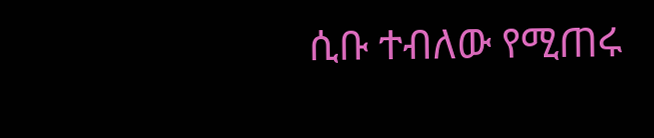ሲቡ ተብለው የሚጠሩ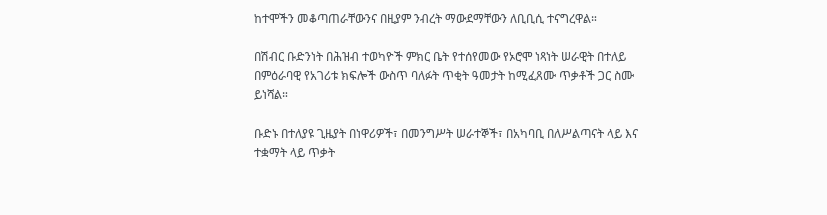ከተሞችን መቆጣጠራቸውንና በዚያም ንብረት ማውደማቸውን ለቢቢሲ ተናግረዋል።

በሽብር ቡድንነት በሕዝብ ተወካዮች ምክር ቤት የተሰየመው የኦሮሞ ነጻነት ሠራዊት በተለይ በምዕራባዊ የአገሪቱ ክፍሎች ውስጥ ባለፉት ጥቂት ዓመታት ከሚፈጸሙ ጥቃቶች ጋር ስሙ ይነሻል።

ቡድኑ በተለያዩ ጊዜያት በነዋሪዎች፣ በመንግሥት ሠራተኞች፣ በአካባቢ በለሥልጣናት ላይ እና ተቋማት ላይ ጥቃት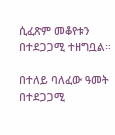ሲፈጽም መቆየቱን በተደጋጋሚ ተዘግቧል።

በተለይ ባለፈው ዓመት በተደጋጋሚ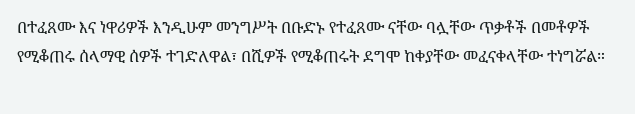በተፈጸሙ እና ነዋሪዎች እንዲሁም መንግሥት በቡድኑ የተፈጸሙ ናቸው ባሏቸው ጥቃቶች በመቶዎች የሚቆጠሩ ሰላማዊ ሰዎች ተገድለዋል፣ በሺዎች የሚቆጠሩት ደግሞ ከቀያቸው መፈናቀላቸው ተነግሯል።